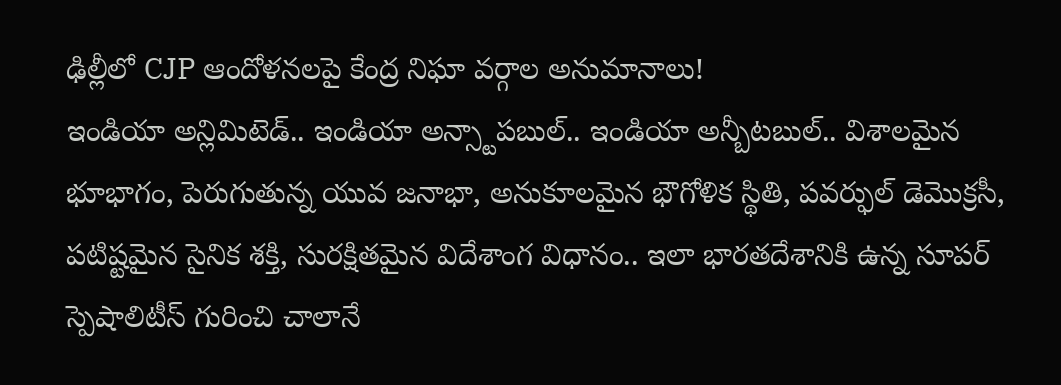ఢిల్లీలో CJP ఆందోళనలపై కేంద్ర నిఘా వర్గాల అనుమానాలు!
ఇండియా అన్లిమిటెడ్.. ఇండియా అన్స్టాపబుల్.. ఇండియా అన్బీటబుల్.. విశాలమైన భూభాగం, పెరుగుతున్న యువ జనాభా, అనుకూలమైన భౌగోళిక స్థితి, పవర్ఫుల్ డెమొక్రసీ, పటిష్టమైన సైనిక శక్తి, సురక్షితమైన విదేశాంగ విధానం.. ఇలా భారతదేశానికి ఉన్న సూపర్ స్పెషాలిటీస్ గురించి చాలానే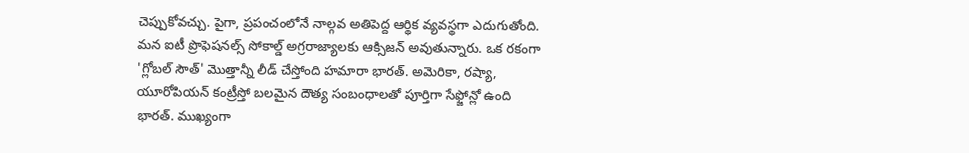చెప్పుకోవచ్చు. పైగా, ప్రపంచంలోనే నాల్గవ అతిపెద్ద ఆర్థిక వ్యవస్థగా ఎదుగుతోంది. మన ఐటీ ప్రొఫెషనల్స్ సోకాల్డ్ అగ్రరాజ్యాలకు ఆక్సిజన్ అవుతున్నారు. ఒక రకంగా 'గ్లోబల్ సౌత్' మొత్తాన్నీ లీడ్ చేస్తోంది హమారా భారత్. అమెరికా, రష్యా, యూరోపియన్ కంట్రీస్తో బలమైన దౌత్య సంబంధాలతో పూర్తిగా సేఫ్జోన్లో ఉంది భారత్. ముఖ్యంగా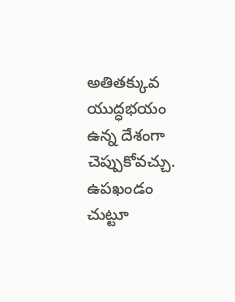అతితక్కువ యుద్ధభయం ఉన్న దేశంగా చెప్పుకోవచ్చు. ఉపఖండం చుట్టూ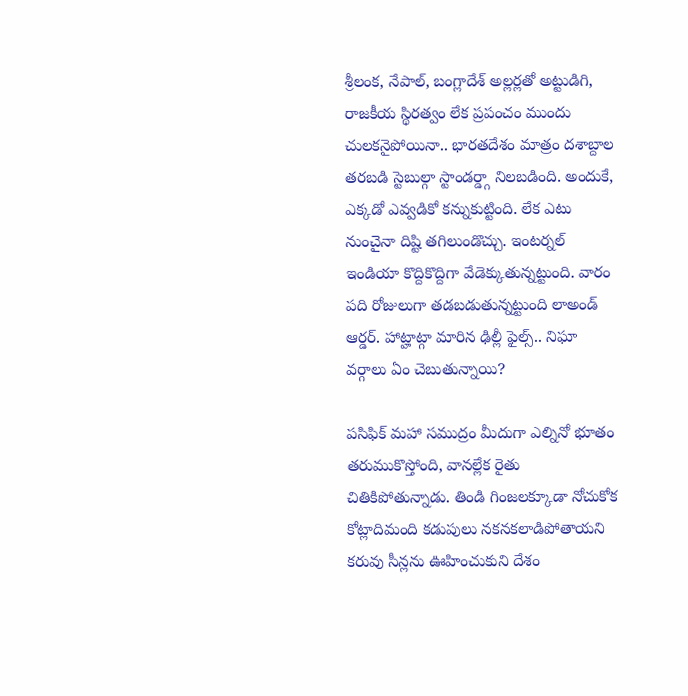శ్రీలంక, నేపాల్, బంగ్లాదేశ్ అల్లర్లతో అట్టుడిగి, రాజకీయ స్థిరత్వం లేక ప్రపంచం ముందు చులకనైపోయినా.. భారతదేశం మాత్రం దశాబ్దాల తరబడి స్టెబుల్గా స్టాండర్డ్గా నిలబడింది. అందుకే, ఎక్కడో ఎవ్వడికో కన్నుకుట్టింది. లేక ఎటు నుంచైనా దిష్టి తగిలుండొచ్చు. ఇంటర్నల్ ఇండియా కొద్దికొద్దిగా వేడెక్కుతున్నట్టుంది. వారం పది రోజులుగా తడబడుతున్నట్టుంది లాఅండ్ ఆర్డర్. హాట్హాట్గా మారిన ఢిల్లీ ఫైల్స్.. నిఘా వర్గాలు ఏం చెబుతున్నాయి?

పసిఫిక్ మహా సముద్రం మీదుగా ఎల్నినో భూతం తరుముకొస్తోంది, వానల్లేక రైతు చితికిపోతున్నాడు. తిండి గింజలక్కూడా నోచుకోక కోట్లాదిమంది కడుపులు నకనకలాడిపోతాయని కరువు సీన్లను ఊహించుకుని దేశం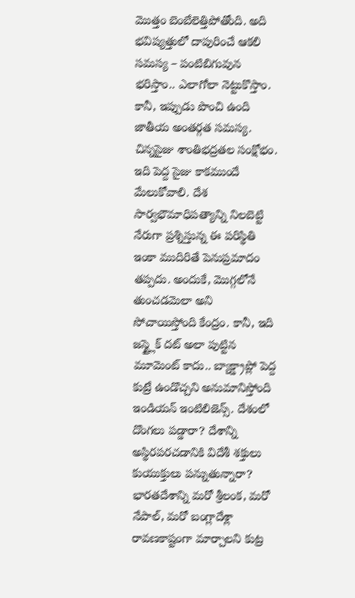మొత్తం బెంబేలెత్తిపోతోంది. అది భవిష్యత్తులో దాపురించే ఆకలి సమస్య – పంటిబిగువున భరిస్తాం.. ఎలాగోలా నెట్టుకొస్తాం. కానీ, ఇప్పుడు పొంచి ఉంది జాతీయ అంతర్గత సమస్య. చిన్నసైజు శాంతిభద్రతల సంక్షోభం. ఇది పెద్ద సైజు కాకముందే మేలుకోవాలి. దేశ సార్వభౌమాధిపత్యాన్ని నిలబెట్టి నేరుగా ప్రశ్నిస్తున్న ఈ పరిస్థితి ఇంకా ముదిరితే పెనుప్రమాదం తప్పదు. అందుకే, మొగ్గలోనే తుంచడమెలా అని సోచాయిస్తోంది కేంద్రం. కానీ, ఇది జస్ట్లైక్ దట్ అలా పుట్టిన మూమెంట్ కాదు.. బ్యాక్డ్రాప్లో పెద్ద కుట్రే ఉండొచ్చని అనుమానిస్తోంది ఇండియన్ ఇంటిలిజెన్స్. దేశంలో దొంగలు పడ్డారా? దేశాన్ని అస్థిరపరచడానికి విదేశీ శక్తులు కుయుక్తులు పన్నుతున్నారా? భారతదేశాన్ని మరో శ్రీలంక, మరో నేపాల్, మరో బంగ్లాదేశ్లా రావణకాష్టంగా మార్చాలని కుట్ర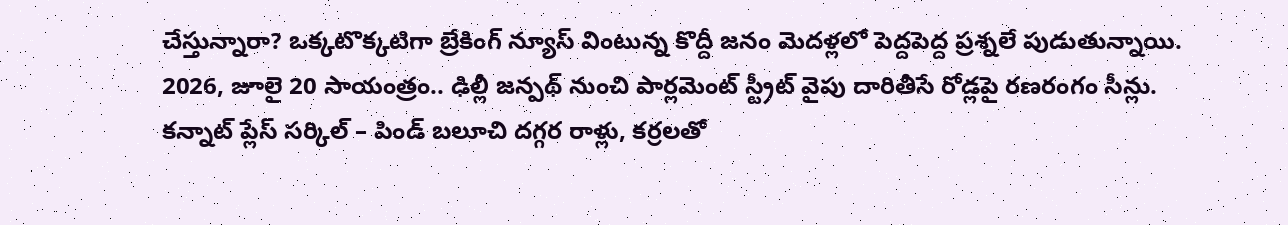చేస్తున్నారా? ఒక్కటొక్కటిగా బ్రేకింగ్ న్యూస్ వింటున్న కొద్దీ జనం మెదళ్లలో పెద్దపెద్ద ప్రశ్నలే పుడుతున్నాయి. 2026, జూలై 20 సాయంత్రం.. ఢిల్లీ జన్పథ్ నుంచి పార్లమెంట్ స్ట్రీట్ వైపు దారితీసే రోడ్లపై రణరంగం సీన్లు. కన్నాట్ ప్లేస్ సర్కిల్ – పిండ్ బలూచి దగ్గర రాళ్లు, కర్రలతో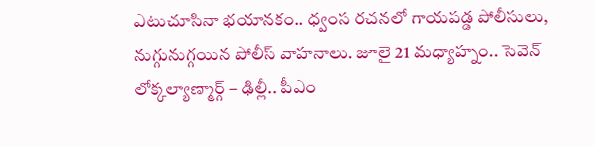ఎటుచూసినా భయానకం.. ధ్వంస రచనలో గాయపడ్డ పోలీసులు, నుగ్గునుగ్గయిన పోలీస్ వాహనాలు. జూలై 21 మధ్యాహ్నం.. సెవెన్ లోక్కల్యాణ్మార్గ్ – ఢిల్లీ.. పీఎం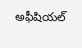అఫీషియల్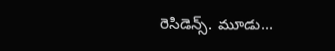రెసిడెన్స్. మూడు...